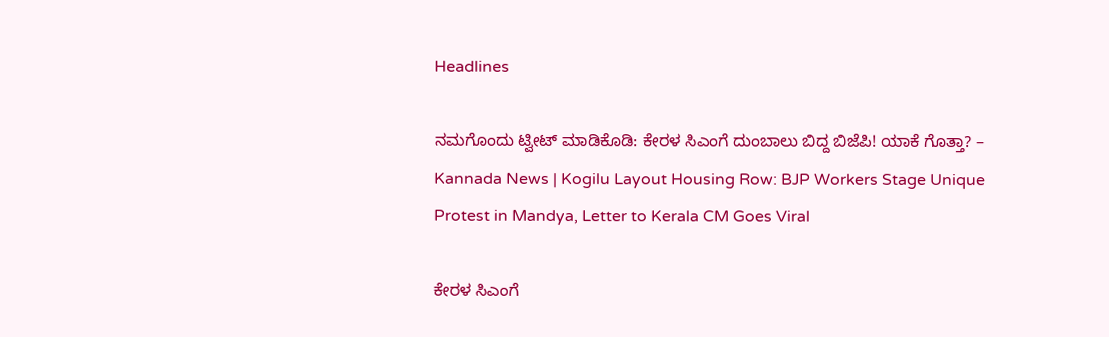Headlines

ನಮಗೊಂದು ಟ್ವೀಟ್ ಮಾಡಿಕೊಡಿ: ಕೇರಳ ಸಿಎಂಗೆ ದುಂಬಾಲು ಬಿದ್ದ ಬಿಜೆಪಿ! ಯಾಕೆ ಗೊತ್ತಾ? – Kannada News | Kogilu Layout Housing Row: BJP Workers Stage Unique Protest in Mandya, Letter to Kerala CM Goes Viral

ಕೇರಳ ಸಿಎಂಗೆ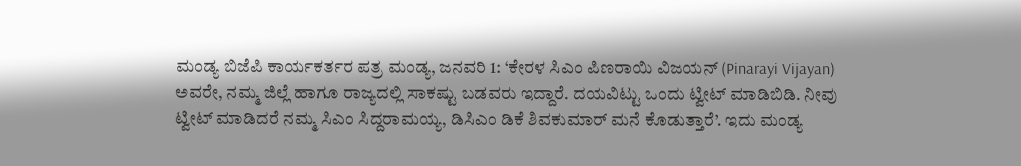ಮಂಡ್ಯ ಬಿಜೆಪಿ ಕಾರ್ಯಕರ್ತರ ಪತ್ರ ಮಂಡ್ಯ, ಜನವರಿ 1: ‘ಕೇರಳ ಸಿಎಂ ಪಿಣರಾಯಿ ವಿಜಯನ್ (Pinarayi Vijayan) ಅವರೇ, ನಮ್ಮ ಜಿಲ್ಲೆ ಹಾಗೂ ರಾಜ್ಯದಲ್ಲಿ ಸಾಕಷ್ಟು ಬಡವರು ಇದ್ದಾರೆ. ದಯವಿಟ್ಟು ಒಂದು ಟ್ವೀಟ್ ಮಾಡಿಬಿಡಿ. ನೀವು ಟ್ವೀಟ್ ಮಾಡಿದರೆ ನಮ್ಮ ಸಿಎಂ ಸಿದ್ದರಾಮಯ್ಯ, ಡಿಸಿಎಂ ಡಿಕೆ ಶಿವಕುಮಾರ್ ಮನೆ ಕೊಡುತ್ತಾರೆ’. ಇದು ಮಂಡ್ಯ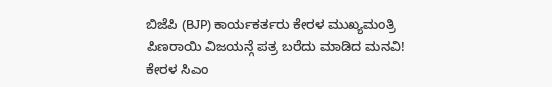ಬಿಜೆಪಿ (BJP) ಕಾರ್ಯಕರ್ತರು ಕೇರಳ ಮುಖ್ಯಮಂತ್ರಿ ಪಿಣರಾಯಿ ವಿಜಯನ್ಗೆ ಪತ್ರ ಬರೆದು ಮಾಡಿದ ಮನವಿ! ಕೇರಳ ಸಿಎಂ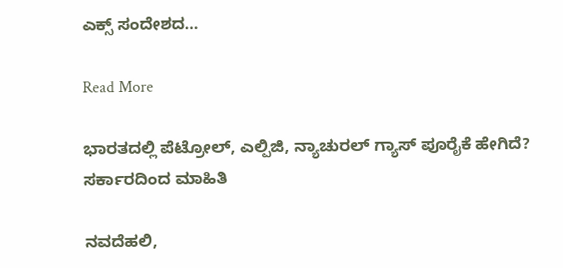ಎಕ್ಸ್ ಸಂದೇಶದ…

Read More

ಭಾರತದಲ್ಲಿ ಪೆಟ್ರೋಲ್, ಎಲ್ಪಿಜಿ, ನ್ಯಾಚುರಲ್ ಗ್ಯಾಸ್ ಪೂರೈಕೆ ಹೇಗಿದೆ? ಸರ್ಕಾರದಿಂದ ಮಾಹಿತಿ

ನವದೆಹಲಿ,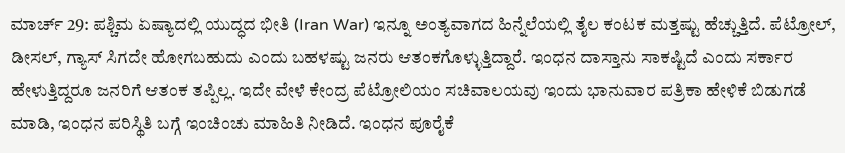ಮಾರ್ಚ್ 29: ಪಶ್ಚಿಮ ಏಷ್ಯಾದಲ್ಲಿ ಯುದ್ಧದ ಭೀತಿ (Iran War) ಇನ್ನೂ ಅಂತ್ಯವಾಗದ ಹಿನ್ನೆಲೆಯಲ್ಲಿ ತೈಲ ಕಂಟಕ ಮತ್ತಷ್ಟು ಹೆಚ್ಚುತ್ತಿದೆ. ಪೆಟ್ರೋಲ್, ಡೀಸಲ್, ಗ್ಯಾಸ್ ಸಿಗದೇ ಹೋಗಬಹುದು ಎಂದು ಬಹಳಷ್ಟು ಜನರು ಆತಂಕಗೊಳ್ಳುತ್ತಿದ್ದಾರೆ. ಇಂಧನ ದಾಸ್ತಾನು ಸಾಕಷ್ಟಿದೆ ಎಂದು ಸರ್ಕಾರ ಹೇಳುತ್ತಿದ್ದರೂ ಜನರಿಗೆ ಆತಂಕ ತಪ್ಪಿಲ್ಲ. ಇದೇ ವೇಳೆ ಕೇಂದ್ರ ಪೆಟ್ರೋಲಿಯಂ ಸಚಿವಾಲಯವು ಇಂದು ಭಾನುವಾರ ಪತ್ರಿಕಾ ಹೇಳಿಕೆ ಬಿಡುಗಡೆ ಮಾಡಿ, ಇಂಧನ ಪರಿಸ್ಥಿತಿ ಬಗ್ಗೆ ಇಂಚಿಂಚು ಮಾಹಿತಿ ನೀಡಿದೆ. ಇಂಧನ ಪೂರೈಕೆ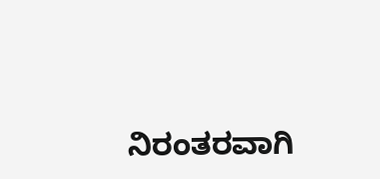ನಿರಂತರವಾಗಿ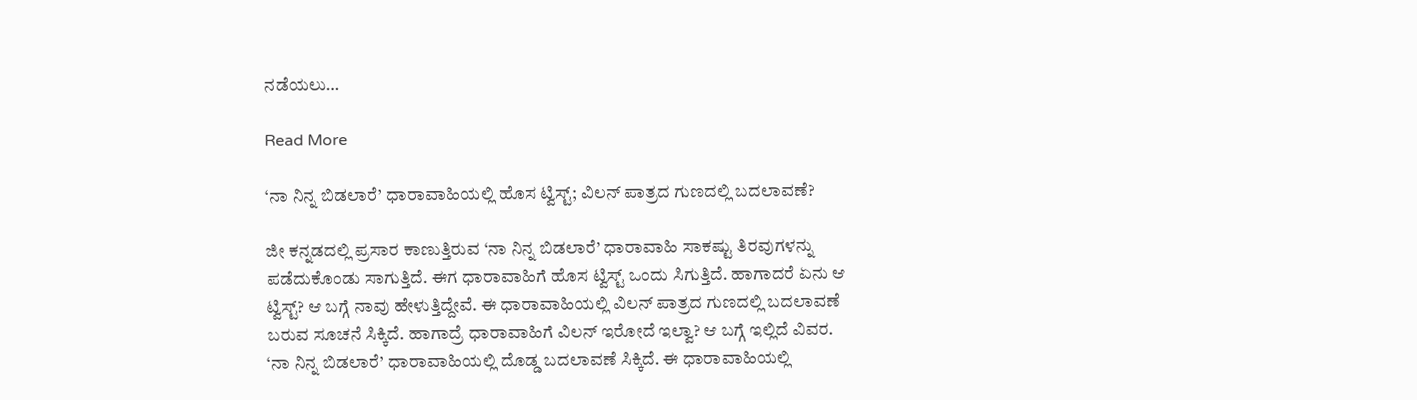ನಡೆಯಲು…

Read More

‘ನಾ ನಿನ್ನ ಬಿಡಲಾರೆ’ ಧಾರಾವಾಹಿಯಲ್ಲಿ ಹೊಸ ಟ್ವಿಸ್ಟ್; ವಿಲನ್ ಪಾತ್ರದ ಗುಣದಲ್ಲಿ ಬದಲಾವಣೆ?

ಜೀ ಕನ್ನಡದಲ್ಲಿ ಪ್ರಸಾರ ಕಾಣುತ್ತಿರುವ ‘ನಾ ನಿನ್ನ ಬಿಡಲಾರೆ’ ಧಾರಾವಾಹಿ ಸಾಕಷ್ಟು ತಿರವುಗಳನ್ನು ಪಡೆದುಕೊಂಡು ಸಾಗುತ್ತಿದೆ. ಈಗ ಧಾರಾವಾಹಿಗೆ ಹೊಸ ಟ್ವಿಸ್ಟ್ ಒಂದು ಸಿಗುತ್ತಿದೆ. ಹಾಗಾದರೆ ಏನು ಆ ಟ್ವಿಸ್ಟ್? ಆ ಬಗ್ಗೆ ನಾವು ಹೇಳುತ್ತಿದ್ದೇವೆ. ಈ ಧಾರಾವಾಹಿಯಲ್ಲಿ ವಿಲನ್ ಪಾತ್ರದ ಗುಣದಲ್ಲಿ ಬದಲಾವಣೆ ಬರುವ ಸೂಚನೆ ಸಿಕ್ಕಿದೆ. ಹಾಗಾದ್ರೆ ಧಾರಾವಾಹಿಗೆ ವಿಲನ್ ಇರೋದೆ ಇಲ್ವಾ? ಆ ಬಗ್ಗೆ ಇಲ್ಲಿದೆ ವಿವರ. ‘ನಾ ನಿನ್ನ ಬಿಡಲಾರೆ’ ಧಾರಾವಾಹಿಯಲ್ಲಿ ದೊಡ್ಡ ಬದಲಾವಣೆ ಸಿಕ್ಕಿದೆ. ಈ ಧಾರಾವಾಹಿಯಲ್ಲಿ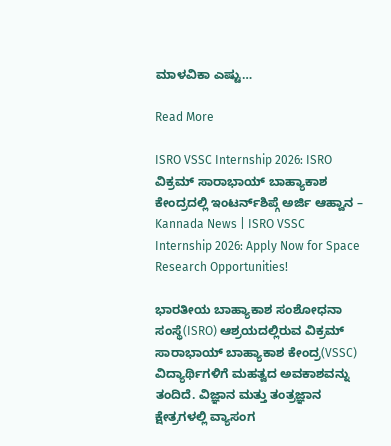ಮಾಳವಿಕಾ ಎಷ್ಟು…

Read More

ISRO VSSC Internship 2026: ISRO ವಿಕ್ರಮ್ ಸಾರಾಭಾಯ್ ಬಾಹ್ಯಾಕಾಶ ಕೇಂದ್ರದಲ್ಲಿ ಇಂಟರ್ನ್‌ಶಿಪ್ಗೆ ಅರ್ಜಿ ಆಹ್ವಾನ – Kannada News | ISRO VSSC Internship 2026: Apply Now for Space Research Opportunities!

ಭಾರತೀಯ ಬಾಹ್ಯಾಕಾಶ ಸಂಶೋಧನಾ ಸಂಸ್ಥೆ(ISRO) ಆಶ್ರಯದಲ್ಲಿರುವ ವಿಕ್ರಮ್ ಸಾರಾಭಾಯ್ ಬಾಹ್ಯಾಕಾಶ ಕೇಂದ್ರ(VSSC) ವಿದ್ಯಾರ್ಥಿಗಳಿಗೆ ಮಹತ್ವದ ಅವಕಾಶವನ್ನು ತಂದಿದೆ. ವಿಜ್ಞಾನ ಮತ್ತು ತಂತ್ರಜ್ಞಾನ ಕ್ಷೇತ್ರಗಳಲ್ಲಿ ವ್ಯಾಸಂಗ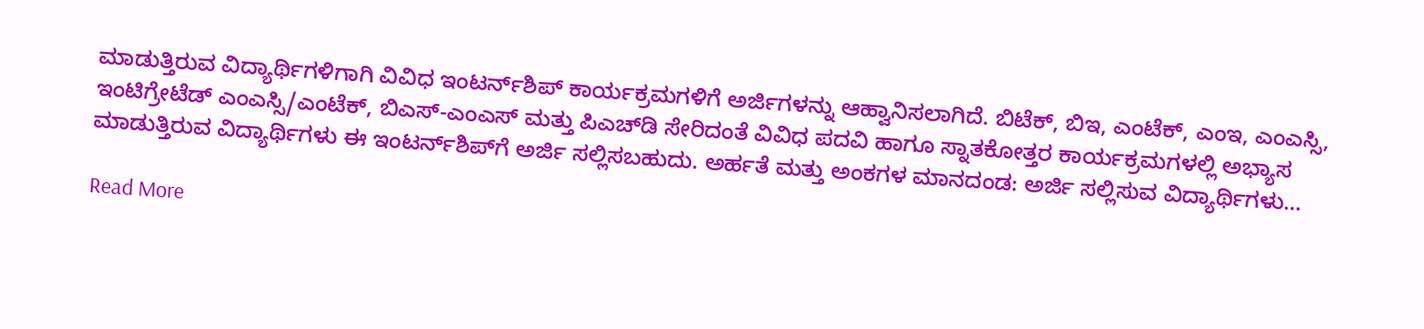ಮಾಡುತ್ತಿರುವ ವಿದ್ಯಾರ್ಥಿಗಳಿಗಾಗಿ ವಿವಿಧ ಇಂಟರ್ನ್‌ಶಿಪ್ ಕಾರ್ಯಕ್ರಮಗಳಿಗೆ ಅರ್ಜಿಗಳನ್ನು ಆಹ್ವಾನಿಸಲಾಗಿದೆ. ಬಿಟೆಕ್, ಬಿಇ, ಎಂಟೆಕ್, ಎಂಇ, ಎಂಎಸ್ಸಿ, ಇಂಟಿಗ್ರೇಟೆಡ್ ಎಂಎಸ್ಸಿ/ಎಂಟೆಕ್, ಬಿಎಸ್-ಎಂಎಸ್ ಮತ್ತು ಪಿಎಚ್‌ಡಿ ಸೇರಿದಂತೆ ವಿವಿಧ ಪದವಿ ಹಾಗೂ ಸ್ನಾತಕೋತ್ತರ ಕಾರ್ಯಕ್ರಮಗಳಲ್ಲಿ ಅಭ್ಯಾಸ ಮಾಡುತ್ತಿರುವ ವಿದ್ಯಾರ್ಥಿಗಳು ಈ ಇಂಟರ್ನ್‌ಶಿಪ್‌ಗೆ ಅರ್ಜಿ ಸಲ್ಲಿಸಬಹುದು. ಅರ್ಹತೆ ಮತ್ತು ಅಂಕಗಳ ಮಾನದಂಡ: ಅರ್ಜಿ ಸಲ್ಲಿಸುವ ವಿದ್ಯಾರ್ಥಿಗಳು…

Read More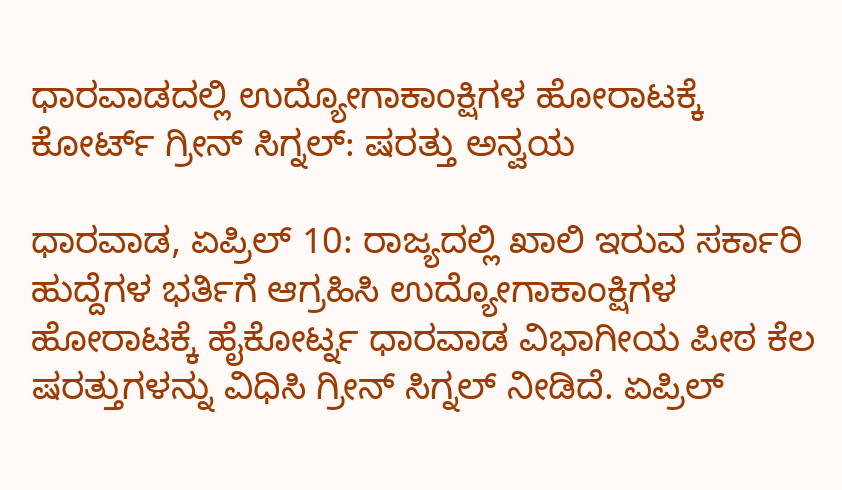ಧಾರವಾಡದಲ್ಲಿ ಉದ್ಯೋಗಾಕಾಂಕ್ಷಿಗಳ ಹೋರಾಟಕ್ಕೆ ಕೋರ್ಟ್ ಗ್ರೀನ್ ಸಿಗ್ನಲ್: ಷರತ್ತು ಅನ್ವಯ

ಧಾರವಾಡ, ಏಪ್ರಿಲ್ 10: ರಾಜ್ಯದಲ್ಲಿ ಖಾಲಿ ಇರುವ ಸರ್ಕಾರಿ ಹುದ್ದೆಗಳ ಭರ್ತಿಗೆ ಆಗ್ರಹಿಸಿ ಉದ್ಯೋಗಾಕಾಂಕ್ಷಿಗಳ ಹೋರಾಟಕ್ಕೆ ಹೈಕೋರ್ಟ್ನ ಧಾರವಾಡ ವಿಭಾಗೀಯ ಪೀಠ ಕೆಲ ಷರತ್ತುಗಳನ್ನು ವಿಧಿಸಿ ಗ್ರೀನ್ ಸಿಗ್ನಲ್ ನೀಡಿದೆ. ಏಪ್ರಿಲ್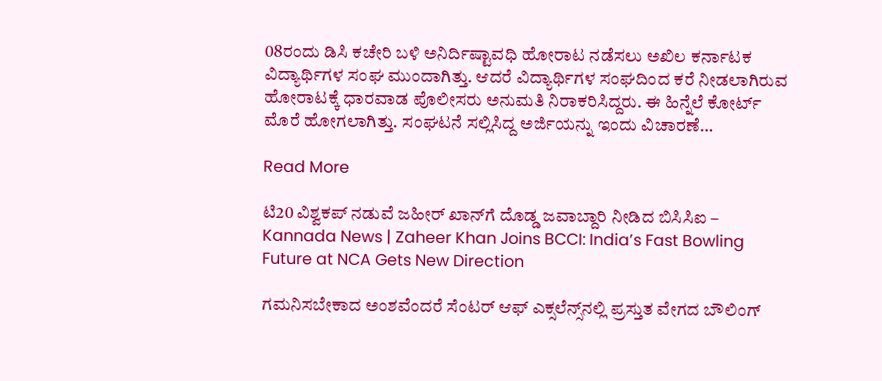08ರಂದು ಡಿಸಿ ಕಚೇರಿ ಬಳಿ ಅನಿರ್ದಿಷ್ಟಾವಧಿ ಹೋರಾಟ ನಡೆಸಲು ಅಖಿಲ ಕರ್ನಾಟಕ ವಿದ್ಯಾರ್ಥಿಗಳ ಸಂಘ ಮುಂದಾಗಿತ್ತು. ಆದರೆ ವಿದ್ಯಾರ್ಥಿಗಳ ಸಂಘದಿಂದ ಕರೆ ನೀಡಲಾಗಿರುವ ಹೋರಾಟಕ್ಕೆ ಧಾರವಾಡ ಪೊಲೀಸರು ಅನುಮತಿ ನಿರಾಕರಿಸಿದ್ದರು. ಈ ಹಿನ್ನೆಲೆ ಕೋರ್ಟ್ ಮೊರೆ ಹೋಗಲಾಗಿತ್ತು. ಸಂಘಟನೆ ಸಲ್ಲಿಸಿದ್ದ ಅರ್ಜಿಯನ್ನು ಇಂದು ವಿಚಾರಣೆ…

Read More

ಟಿ20 ವಿಶ್ವಕಪ್ ನಡುವೆ ಜಹೀರ್ ಖಾನ್‌ಗೆ ದೊಡ್ಡ ಜವಾಬ್ದಾರಿ ನೀಡಿದ ಬಿಸಿಸಿಐ – Kannada News | Zaheer Khan Joins BCCI: India’s Fast Bowling Future at NCA Gets New Direction

ಗಮನಿಸಬೇಕಾದ ಅಂಶವೆಂದರೆ ಸೆಂಟರ್ ಆಫ್ ಎಕ್ಸಲೆನ್ಸ್‌ನಲ್ಲಿ ಪ್ರಸ್ತುತ ವೇಗದ ಬೌಲಿಂಗ್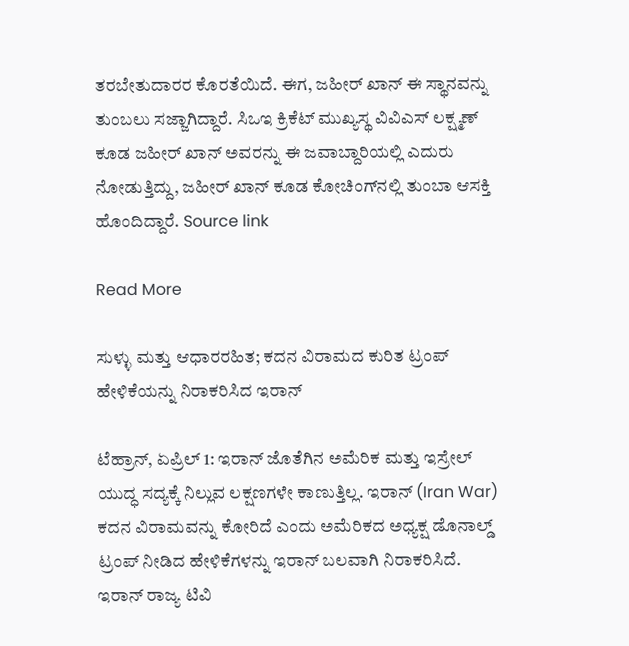ತರಬೇತುದಾರರ ಕೊರತೆಯಿದೆ. ಈಗ, ಜಹೀರ್ ಖಾನ್ ಈ ಸ್ಥಾನವನ್ನು ತುಂಬಲು ಸಜ್ಜಾಗಿದ್ದಾರೆ. ಸಿಒಇ ಕ್ರಿಕೆಟ್ ಮುಖ್ಯಸ್ಥ ವಿವಿಎಸ್ ಲಕ್ಷ್ಮಣ್ ಕೂಡ ಜಹೀರ್ ಖಾನ್ ಅವರನ್ನು ಈ ಜವಾಬ್ದಾರಿಯಲ್ಲಿ ಎದುರು ನೋಡುತ್ತಿದ್ದು, ಜಹೀರ್ ಖಾನ್ ಕೂಡ ಕೋಚಿಂಗ್‌ನಲ್ಲಿ ತುಂಬಾ ಆಸಕ್ತಿ ಹೊಂದಿದ್ದಾರೆ. Source link

Read More

ಸುಳ್ಳು ಮತ್ತು ಆಧಾರರಹಿತ; ಕದನ ವಿರಾಮದ ಕುರಿತ ಟ್ರಂಪ್ ಹೇಳಿಕೆಯನ್ನು ನಿರಾಕರಿಸಿದ ಇರಾನ್

ಟೆಹ್ರಾನ್, ಏಪ್ರಿಲ್ 1: ಇರಾನ್ ಜೊತೆಗಿನ ಅಮೆರಿಕ ಮತ್ತು ಇಸ್ರೇಲ್ ಯುದ್ಧ ಸದ್ಯಕ್ಕೆ ನಿಲ್ಲುವ ಲಕ್ಷಣಗಳೇ ಕಾಣುತ್ತಿಲ್ಲ. ಇರಾನ್ (Iran War) ಕದನ ವಿರಾಮವನ್ನು ಕೋರಿದೆ ಎಂದು ಅಮೆರಿಕದ ಅಧ್ಯಕ್ಷ ಡೊನಾಲ್ಡ್ ಟ್ರಂಪ್ ನೀಡಿದ ಹೇಳಿಕೆಗಳನ್ನು ಇರಾನ್ ಬಲವಾಗಿ ನಿರಾಕರಿಸಿದೆ. ಇರಾನ್ ರಾಜ್ಯ ಟಿವಿ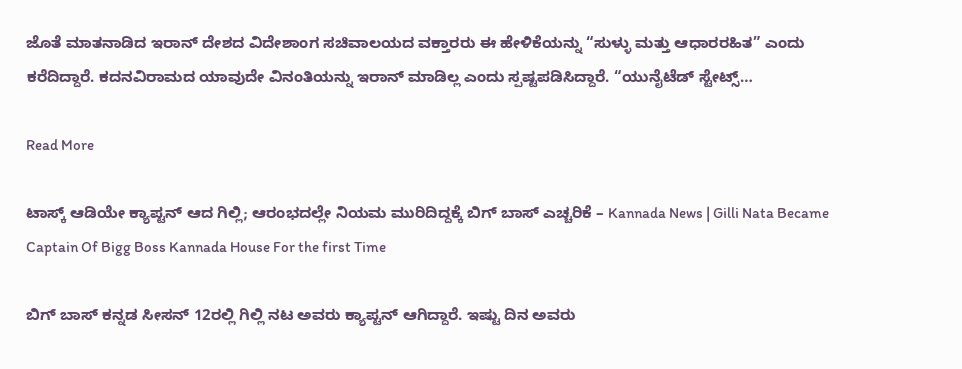ಜೊತೆ ಮಾತನಾಡಿದ ಇರಾನ್ ದೇಶದ ವಿದೇಶಾಂಗ ಸಚಿವಾಲಯದ ವಕ್ತಾರರು ಈ ಹೇಳಿಕೆಯನ್ನು “ಸುಳ್ಳು ಮತ್ತು ಆಧಾರರಹಿತ” ಎಂದು ಕರೆದಿದ್ದಾರೆ. ಕದನವಿರಾಮದ ಯಾವುದೇ ವಿನಂತಿಯನ್ನು ಇರಾನ್ ಮಾಡಿಲ್ಲ ಎಂದು ಸ್ಪಷ್ಟಪಡಿಸಿದ್ದಾರೆ. “ಯುನೈಟೆಡ್ ಸ್ಟೇಟ್ಸ್…

Read More

ಟಾಸ್ಕ್ ಆಡಿಯೇ ಕ್ಯಾಪ್ಟನ್ ಆದ ಗಿಲ್ಲಿ; ಆರಂಭದಲ್ಲೇ ನಿಯಮ ಮುರಿದಿದ್ದಕ್ಕೆ ಬಿಗ್ ಬಾಸ್ ಎಚ್ಚರಿಕೆ – Kannada News | Gilli Nata Became Captain Of Bigg Boss Kannada House For the first Time

ಬಿಗ್ ಬಾಸ್ ಕನ್ನಡ ಸೀಸನ್ 12ರಲ್ಲಿ ಗಿಲ್ಲಿ ನಟ ಅವರು ಕ್ಯಾಪ್ಟನ್ ಆಗಿದ್ದಾರೆ. ಇಷ್ಟು ದಿನ ಅವರು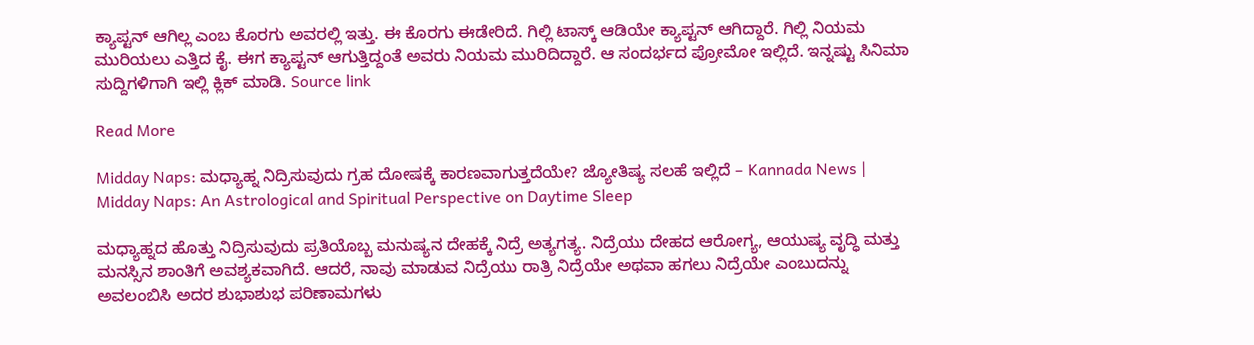ಕ್ಯಾಪ್ಟನ್ ಆಗಿಲ್ಲ ಎಂಬ ಕೊರಗು ಅವರಲ್ಲಿ ಇತ್ತು. ಈ ಕೊರಗು ಈಡೇರಿದೆ. ಗಿಲ್ಲಿ ಟಾಸ್ಕ್ ಆಡಿಯೇ ಕ್ಯಾಪ್ಟನ್ ಆಗಿದ್ದಾರೆ. ಗಿಲ್ಲಿ ನಿಯಮ ಮುರಿಯಲು ಎತ್ತಿದ ಕೈ. ಈಗ ಕ್ಯಾಪ್ಟನ್ ಆಗುತ್ತಿದ್ದಂತೆ ಅವರು ನಿಯಮ ಮುರಿದಿದ್ದಾರೆ. ಆ ಸಂದರ್ಭದ ಪ್ರೋಮೋ ಇಲ್ಲಿದೆ. ಇನ್ನಷ್ಟು ಸಿನಿಮಾ ಸುದ್ದಿಗಳಿಗಾಗಿ ಇಲ್ಲಿ ಕ್ಲಿಕ್ ಮಾಡಿ. Source link

Read More

Midday Naps: ಮಧ್ಯಾಹ್ನ ನಿದ್ರಿಸುವುದು ಗ್ರಹ ದೋಷಕ್ಕೆ ಕಾರಣವಾಗುತ್ತದೆಯೇ? ಜ್ಯೋತಿಷ್ಯ ಸಲಹೆ ಇಲ್ಲಿದೆ – Kannada News | Midday Naps: An Astrological and Spiritual Perspective on Daytime Sleep

ಮಧ್ಯಾಹ್ನದ ಹೊತ್ತು ನಿದ್ರಿಸುವುದು ಪ್ರತಿಯೊಬ್ಬ ಮನುಷ್ಯನ ದೇಹಕ್ಕೆ ನಿದ್ರೆ ಅತ್ಯಗತ್ಯ. ನಿದ್ರೆಯು ದೇಹದ ಆರೋಗ್ಯ, ಆಯುಷ್ಯ ವೃದ್ಧಿ ಮತ್ತು ಮನಸ್ಸಿನ ಶಾಂತಿಗೆ ಅವಶ್ಯಕವಾಗಿದೆ. ಆದರೆ, ನಾವು ಮಾಡುವ ನಿದ್ರೆಯು ರಾತ್ರಿ ನಿದ್ರೆಯೇ ಅಥವಾ ಹಗಲು ನಿದ್ರೆಯೇ ಎಂಬುದನ್ನು ಅವಲಂಬಿಸಿ ಅದರ ಶುಭಾಶುಭ ಪರಿಣಾಮಗಳು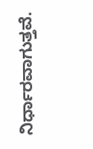ನಿರ್ಧಾರವಾಗುತ್ತವೆ.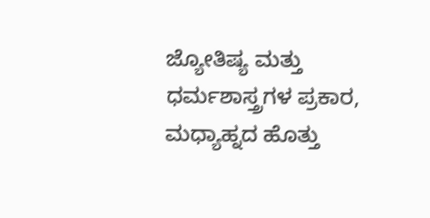ಜ್ಯೋತಿಷ್ಯ ಮತ್ತು ಧರ್ಮಶಾಸ್ತ್ರಗಳ ಪ್ರಕಾರ, ಮಧ್ಯಾಹ್ನದ ಹೊತ್ತು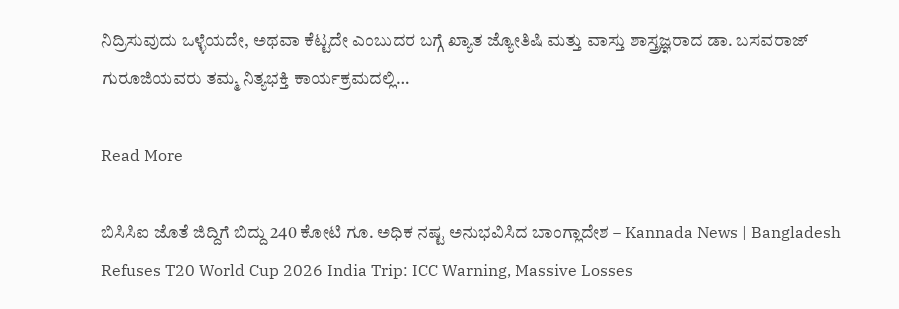ನಿದ್ರಿಸುವುದು ಒಳ್ಳೆಯದೇ, ಅಥವಾ ಕೆಟ್ಟದೇ ಎಂಬುದರ ಬಗ್ಗೆ ಖ್ಯಾತ ಜ್ಯೋತಿಷಿ ಮತ್ತು ವಾಸ್ತು ಶಾಸ್ತ್ರಜ್ಞರಾದ ಡಾ. ಬಸವರಾಜ್ ಗುರೂಜಿಯವರು ತಮ್ಮ ನಿತ್ಯಭಕ್ತಿ ಕಾರ್ಯಕ್ರಮದಲ್ಲಿ…

Read More

ಬಿಸಿಸಿಐ ಜೊತೆ ಜಿದ್ದಿಗೆ ಬಿದ್ದು 240 ಕೋಟಿ ಗೂ. ಅಧಿಕ ನಷ್ಟ ಅನುಭವಿಸಿದ ಬಾಂಗ್ಲಾದೇಶ – Kannada News | Bangladesh Refuses T20 World Cup 2026 India Trip: ICC Warning, Massive Losses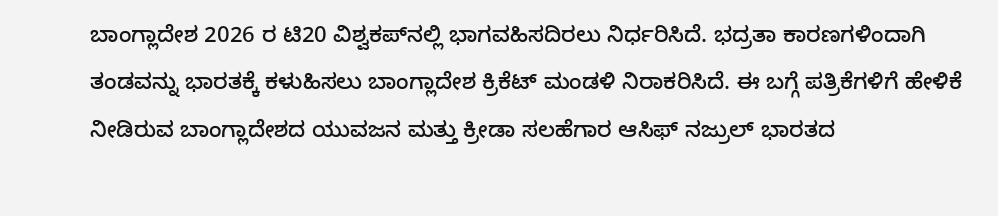ಬಾಂಗ್ಲಾದೇಶ 2026 ರ ಟಿ20 ವಿಶ್ವಕಪ್‌ನಲ್ಲಿ ಭಾಗವಹಿಸದಿರಲು ನಿರ್ಧರಿಸಿದೆ. ಭದ್ರತಾ ಕಾರಣಗಳಿಂದಾಗಿ ತಂಡವನ್ನು ಭಾರತಕ್ಕೆ ಕಳುಹಿಸಲು ಬಾಂಗ್ಲಾದೇಶ ಕ್ರಿಕೆಟ್ ಮಂಡಳಿ ನಿರಾಕರಿಸಿದೆ. ಈ ಬಗ್ಗೆ ಪತ್ರಿಕೆಗಳಿಗೆ ಹೇಳಿಕೆ ನೀಡಿರುವ ಬಾಂಗ್ಲಾದೇಶದ ಯುವಜನ ಮತ್ತು ಕ್ರೀಡಾ ಸಲಹೆಗಾರ ಆಸಿಫ್ ನಜ್ರುಲ್ ಭಾರತದ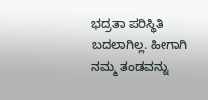ಭದ್ರತಾ ಪರಿಸ್ಥಿತಿ ಬದಲಾಗಿಲ್ಲ. ಹೀಗಾಗಿ ನಮ್ಮ ತಂಡವನ್ನು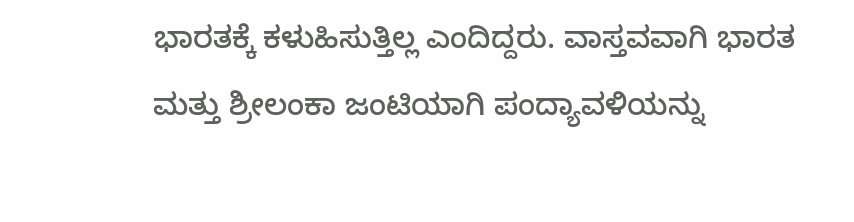ಭಾರತಕ್ಕೆ ಕಳುಹಿಸುತ್ತಿಲ್ಲ ಎಂದಿದ್ದರು. ವಾಸ್ತವವಾಗಿ ಭಾರತ ಮತ್ತು ಶ್ರೀಲಂಕಾ ಜಂಟಿಯಾಗಿ ಪಂದ್ಯಾವಳಿಯನ್ನು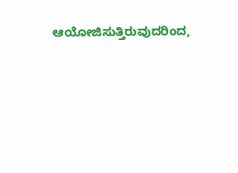ಆಯೋಜಿಸುತ್ತಿರುವುದರಿಂದ,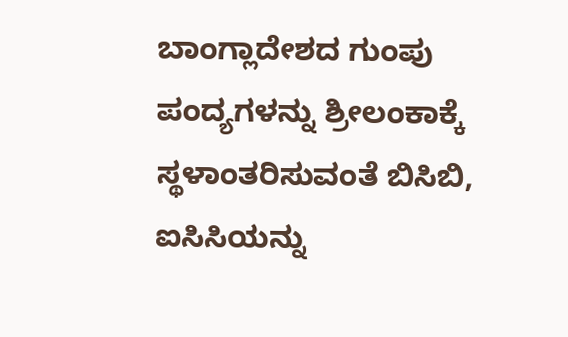ಬಾಂಗ್ಲಾದೇಶದ ಗುಂಪು ಪಂದ್ಯಗಳನ್ನು ಶ್ರೀಲಂಕಾಕ್ಕೆ ಸ್ಥಳಾಂತರಿಸುವಂತೆ ಬಿಸಿಬಿ, ಐಸಿಸಿಯನ್ನು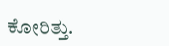ಕೋರಿತ್ತು.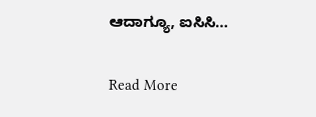ಆದಾಗ್ಯೂ, ಐಸಿಸಿ…

Read More